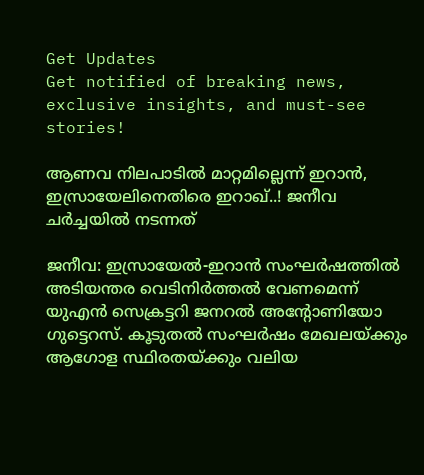Get Updates
Get notified of breaking news, exclusive insights, and must-see stories!

ആണവ നിലപാടില്‍ മാറ്റമില്ലെന്ന് ഇറാന്‍, ഇസ്രായേലിനെതിരെ ഇറാഖ്..! ജനീവ ചര്‍ച്ചയില്‍ നടന്നത്

ജനീവ: ഇസ്രായേല്‍-ഇറാന്‍ സംഘര്‍ഷത്തില്‍ അടിയന്തര വെടിനിര്‍ത്തല്‍ വേണമെന്ന് യുഎന്‍ സെക്രട്ടറി ജനറല്‍ അന്റോണിയോ ഗുട്ടെറസ്. കൂടുതല്‍ സംഘര്‍ഷം മേഖലയ്ക്കും ആഗോള സ്ഥിരതയ്ക്കും വലിയ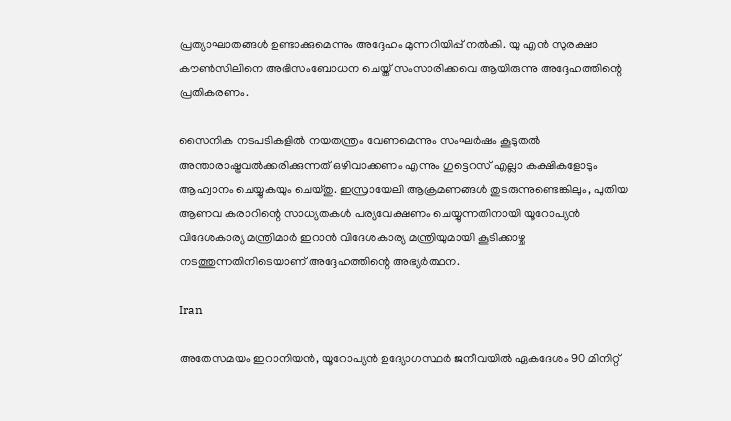പ്രത്യാഘാതങ്ങള്‍ ഉണ്ടാക്കുമെന്നും അദ്ദേഹം മുന്നറിയിപ്പ് നല്‍കി. യു എന്‍ സുരക്ഷാ കൗണ്‍സിലിനെ അഭിസംബോധന ചെയ്ത് സംസാരിക്കവെ ആയിരുന്നു അദ്ദേഹത്തിന്റെ പ്രതികരണം.

സൈനിക നടപടികളില്‍ നയതന്ത്രം വേണമെന്നും സംഘര്‍ഷം കൂടുതല്‍ അന്താരാഷ്ട്രവല്‍ക്കരിക്കുന്നത് ഒഴിവാക്കണം എന്നും ഗുട്ടെറസ് എല്ലാ കക്ഷികളോടും ആഹ്വാനം ചെയ്യുകയും ചെയ്തു. ഇസ്രായേലി ആക്രമണങ്ങള്‍ തുടരുന്നുണ്ടെങ്കിലും, പുതിയ ആണവ കരാറിന്റെ സാധ്യതകള്‍ പര്യവേക്ഷണം ചെയ്യുന്നതിനായി യൂറോപ്യന്‍ വിദേശകാര്യ മന്ത്രിമാര്‍ ഇറാന്‍ വിദേശകാര്യ മന്ത്രിയുമായി കൂടിക്കാഴ്ച നടത്തുന്നതിനിടെയാണ് അദ്ദേഹത്തിന്റെ അഭ്യര്‍ത്ഥന.

Iran

അതേസമയം ഇറാനിയന്‍, യൂറോപ്യന്‍ ഉദ്യോഗസ്ഥര്‍ ജനീവയില്‍ ഏകദേശം 90 മിനിറ്റ്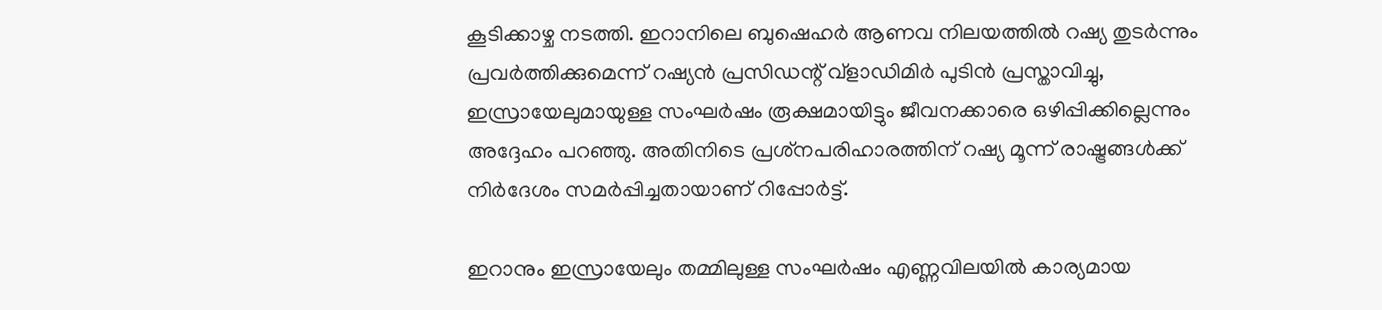കൂടിക്കാഴ്ച നടത്തി. ഇറാനിലെ ബുഷെഹര്‍ ആണവ നിലയത്തില്‍ റഷ്യ തുടര്‍ന്നും പ്രവര്‍ത്തിക്കുമെന്ന് റഷ്യന്‍ പ്രസിഡന്റ് വ്ളാഡിമിര്‍ പുടിന്‍ പ്രസ്താവിച്ചു, ഇസ്രായേലുമായുള്ള സംഘര്‍ഷം രൂക്ഷമായിട്ടും ജീവനക്കാരെ ഒഴിപ്പിക്കില്ലെന്നും അദ്ദേഹം പറഞ്ഞു. അതിനിടെ പ്രശ്‌നപരിഹാരത്തിന് റഷ്യ മൂന്ന് രാഷ്ട്രങ്ങള്‍ക്ക് നിര്‍ദേശം സമര്‍പ്പിച്ചതായാണ് റിപ്പോര്‍ട്ട്.

ഇറാനും ഇസ്രായേലും തമ്മിലുള്ള സംഘര്‍ഷം എണ്ണവിലയില്‍ കാര്യമായ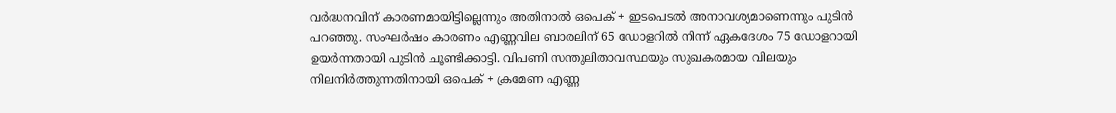വര്‍ദ്ധനവിന് കാരണമായിട്ടില്ലെന്നും അതിനാല്‍ ഒപെക് + ഇടപെടല്‍ അനാവശ്യമാണെന്നും പുടിന്‍ പറഞ്ഞു. സംഘര്‍ഷം കാരണം എണ്ണവില ബാരലിന് 65 ഡോളറില്‍ നിന്ന് ഏകദേശം 75 ഡോളറായി ഉയര്‍ന്നതായി പുടിന്‍ ചൂണ്ടിക്കാട്ടി. വിപണി സന്തുലിതാവസ്ഥയും സുഖകരമായ വിലയും നിലനിര്‍ത്തുന്നതിനായി ഒപെക് + ക്രമേണ എണ്ണ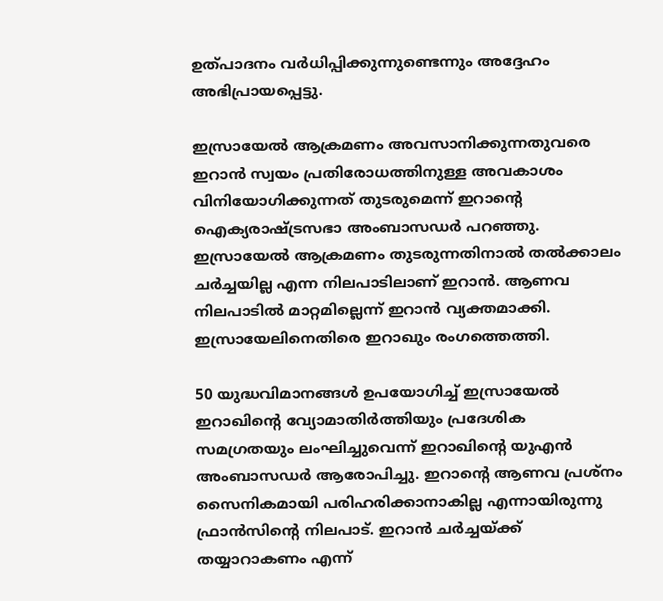ഉത്പാദനം വര്‍ധിപ്പിക്കുന്നുണ്ടെന്നും അദ്ദേഹം അഭിപ്രായപ്പെട്ടു.

ഇസ്രായേല്‍ ആക്രമണം അവസാനിക്കുന്നതുവരെ ഇറാന്‍ സ്വയം പ്രതിരോധത്തിനുള്ള അവകാശം വിനിയോഗിക്കുന്നത് തുടരുമെന്ന് ഇറാന്റെ ഐക്യരാഷ്ട്രസഭാ അംബാസഡര്‍ പറഞ്ഞു. ഇസ്രായേല്‍ ആക്രമണം തുടരുന്നതിനാല്‍ തല്‍ക്കാലം ചര്‍ച്ചയില്ല എന്ന നിലപാടിലാണ് ഇറാന്‍. ആണവ നിലപാടില്‍ മാറ്റമില്ലെന്ന് ഇറാന്‍ വ്യക്തമാക്കി. ഇസ്രായേലിനെതിരെ ഇറാഖും രംഗത്തെത്തി.

50 യുദ്ധവിമാനങ്ങള്‍ ഉപയോഗിച്ച് ഇസ്രായേല്‍ ഇറാഖിന്റെ വ്യോമാതിര്‍ത്തിയും പ്രദേശിക സമഗ്രതയും ലംഘിച്ചുവെന്ന് ഇറാഖിന്റെ യുഎന്‍ അംബാസഡര്‍ ആരോപിച്ചു. ഇറാന്റെ ആണവ പ്രശ്‌നം സൈനികമായി പരിഹരിക്കാനാകില്ല എന്നായിരുന്നു ഫ്രാന്‍സിന്റെ നിലപാട്. ഇറാന്‍ ചര്‍ച്ചയ്ക്ക് തയ്യാറാകണം എന്ന്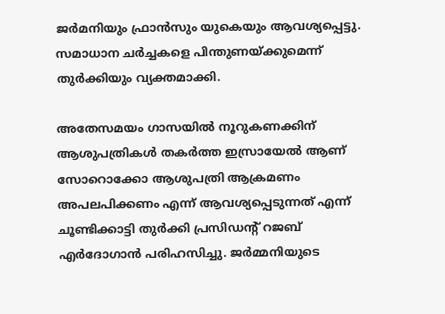ജര്‍മനിയും ഫ്രാന്‍സും യുകെയും ആവശ്യപ്പെട്ടു. സമാധാന ചര്‍ച്ചകളെ പിന്തുണയ്ക്കുമെന്ന് തുര്‍ക്കിയും വ്യക്തമാക്കി.

അതേസമയം ഗാസയില്‍ നൂറുകണക്കിന് ആശുപത്രികള്‍ തകര്‍ത്ത ഇസ്രായേല്‍ ആണ് സോറൊക്കോ ആശുപത്രി ആക്രമണം അപലപിക്കണം എന്ന് ആവശ്യപ്പെടുന്നത് എന്ന് ചൂണ്ടിക്കാട്ടി തുര്‍ക്കി പ്രസിഡന്റ് റജബ് എര്‍ദോഗാന്‍ പരിഹസിച്ചു. ജര്‍മ്മനിയുടെ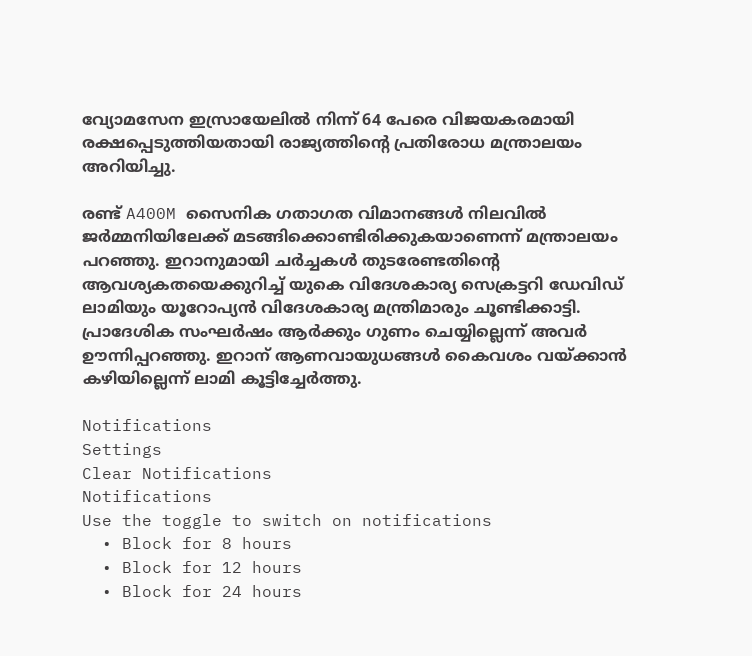വ്യോമസേന ഇസ്രായേലില്‍ നിന്ന് 64 പേരെ വിജയകരമായി രക്ഷപ്പെടുത്തിയതായി രാജ്യത്തിന്റെ പ്രതിരോധ മന്ത്രാലയം അറിയിച്ചു.

രണ്ട് A400M സൈനിക ഗതാഗത വിമാനങ്ങള്‍ നിലവില്‍ ജര്‍മ്മനിയിലേക്ക് മടങ്ങിക്കൊണ്ടിരിക്കുകയാണെന്ന് മന്ത്രാലയം പറഞ്ഞു. ഇറാനുമായി ചര്‍ച്ചകള്‍ തുടരേണ്ടതിന്റെ ആവശ്യകതയെക്കുറിച്ച് യുകെ വിദേശകാര്യ സെക്രട്ടറി ഡേവിഡ് ലാമിയും യൂറോപ്യന്‍ വിദേശകാര്യ മന്ത്രിമാരും ചൂണ്ടിക്കാട്ടി. പ്രാദേശിക സംഘര്‍ഷം ആര്‍ക്കും ഗുണം ചെയ്യില്ലെന്ന് അവര്‍ ഊന്നിപ്പറഞ്ഞു. ഇറാന് ആണവായുധങ്ങള്‍ കൈവശം വയ്ക്കാന്‍ കഴിയില്ലെന്ന് ലാമി കൂട്ടിച്ചേര്‍ത്തു.

Notifications
Settings
Clear Notifications
Notifications
Use the toggle to switch on notifications
  • Block for 8 hours
  • Block for 12 hours
  • Block for 24 hours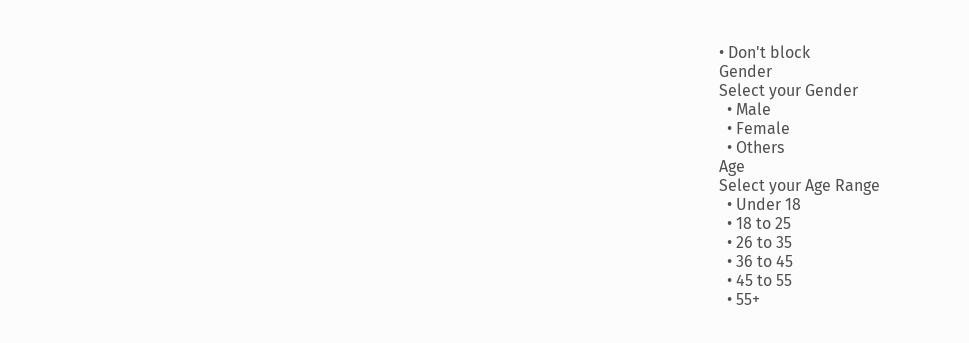• Don't block
Gender
Select your Gender
  • Male
  • Female
  • Others
Age
Select your Age Range
  • Under 18
  • 18 to 25
  • 26 to 35
  • 36 to 45
  • 45 to 55
  • 55+